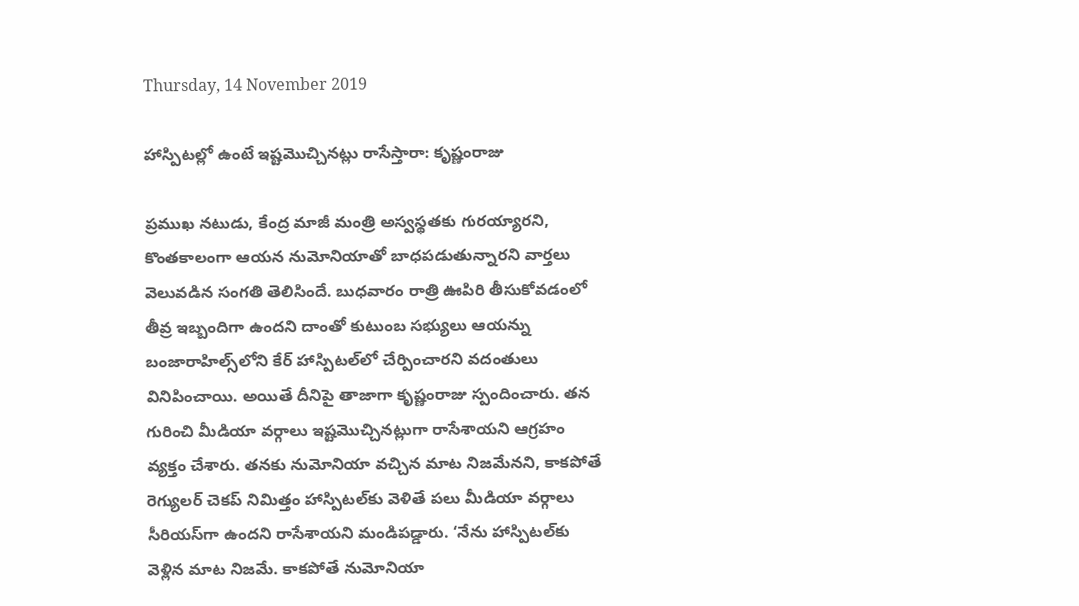Thursday, 14 November 2019

హాస్పిటల్లో ఉంటే ఇష్టమొచ్చినట్లు రాసేస్తారా: కృష్ణంరాజు

ప్రముఖ నటుడు, కేంద్ర మాజీ మంత్రి అస్వస్థతకు గురయ్యారని, కొంతకాలంగా ఆయన నుమోనియాతో బాధపడుతున్నారని వార్తలు వెలువడిన సంగతి తెలిసిందే. బుధవారం రాత్రి ఊపిరి తీసుకోవడంలో తీవ్ర ఇబ్బందిగా ఉందని దాంతో కుటుంబ సభ్యులు ఆయన్ను బంజారాహిల్స్‌లోని కేర్ హాస్పిటల్‌లో చేర్పించారని వదంతులు వినిపించాయి. అయితే దీనిపై తాజాగా కృష్ణంరాజు స్పందించారు. తన గురించి మీడియా వర్గాలు ఇష్టమొచ్చినట్లుగా రాసేశాయని ఆగ్రహం వ్యక్తం చేశారు. తనకు నుమోనియా వచ్చిన మాట నిజమేనని, కాకపోతే రెగ్యులర్ చెకప్ నిమిత్తం హాస్పిటల్‌కు వెళితే పలు మీడియా వర్గాలు సీరియస్‌గా ఉందని రాసేశాయని మండిపడ్డారు. ‘నేను హాస్పిటల్‌కు వెళ్లిన మాట నిజమే. కాకపోతే నుమోనియా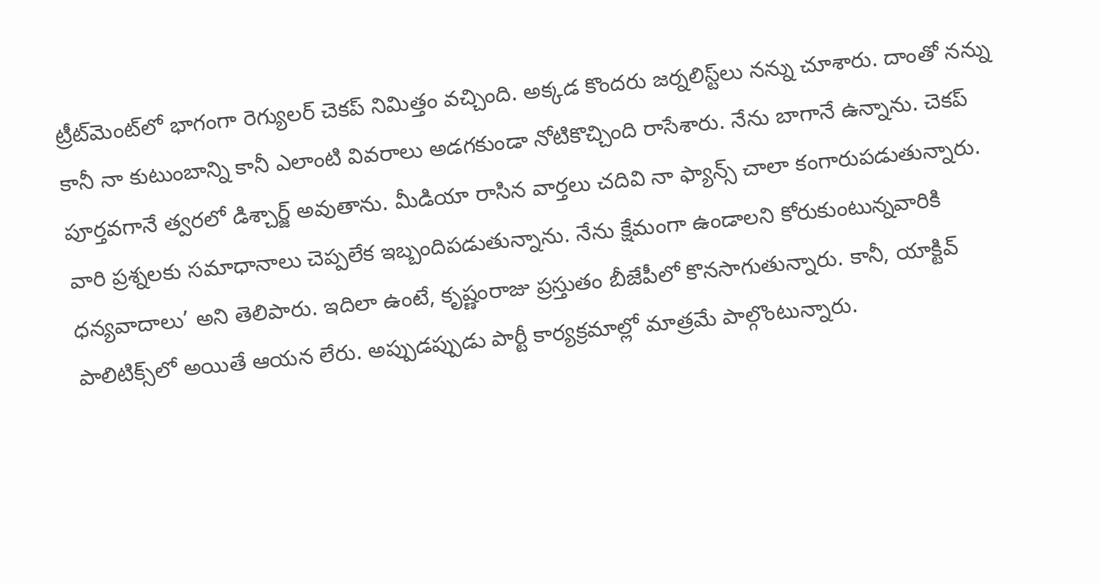ట్రీట్‌మెంట్‌లో భాగంగా రెగ్యులర్ చెకప్ నిమిత్తం వచ్చింది. అక్కడ కొందరు జర్నలిస్ట్‌లు నన్ను చూశారు. దాంతో నన్ను కానీ నా కుటుంబాన్ని కానీ ఎలాంటి వివరాలు అడగకుండా నోటికొచ్చింది రాసేశారు. నేను బాగానే ఉన్నాను. చెకప్ పూర్తవగానే త్వరలో డిశ్చార్జ్ అవుతాను. మీడియా రాసిన వార్తలు చదివి నా ఫ్యాన్స్ చాలా కంగారుపడుతున్నారు. వారి ప్రశ్నలకు సమాధానాలు చెప్పలేక ఇబ్బందిపడుతున్నాను. నేను క్షేమంగా ఉండాలని కోరుకుంటున్నవారికి ధన్యవాదాలు’ అని తెలిపారు. ఇదిలా ఉంటే, కృష్ణంరాజు ప్రస్తుతం బీజేపీలో కొనసాగుతున్నారు. కానీ, యాక్టివ్ పాలిటిక్స్‌లో అయితే ఆయన లేరు. అప్పుడప్పుడు పార్టీ కార్యక్రమాల్లో మాత్రమే పాల్గొంటున్నారు.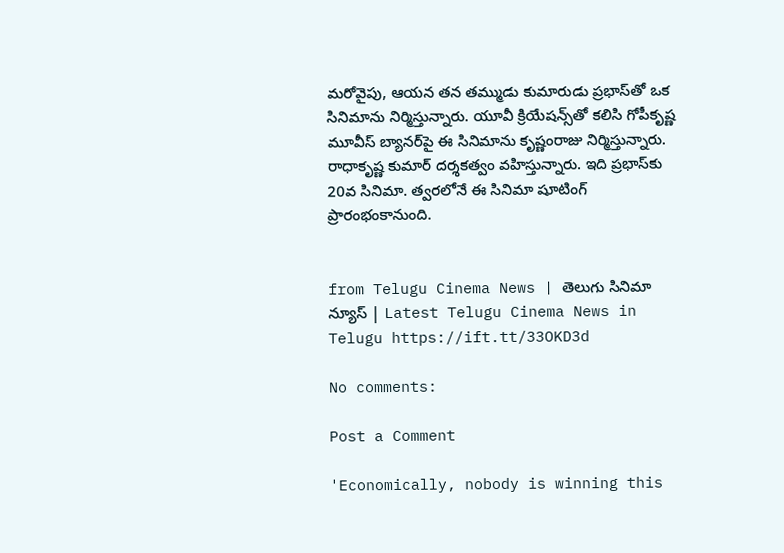మరోవైపు, ఆయన తన తమ్ముడు కుమారుడు ప్రభాస్‌తో ఒక సినిమాను నిర్మిస్తున్నారు. యూవీ క్రియేషన్స్‌తో కలిసి గోపీకృష్ణ మూవీస్ బ్యానర్‌పై ఈ సినిమాను కృష్ణంరాజు నిర్మిస్తున్నారు. రాధాకృష్ణ కుమార్ దర్శకత్వం వహిస్తున్నారు. ఇది ప్రభాస్‌కు 20వ సినిమా. త్వరలోనే ఈ సినిమా షూటింగ్ ప్రారంభంకానుంది.


from Telugu Cinema News | తెలుగు సినిమా న్యూస్ | Latest Telugu Cinema News in Telugu https://ift.tt/33OKD3d

No comments:

Post a Comment

'Economically, nobody is winning this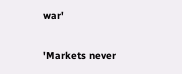war'

'Markets never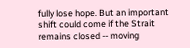fully lose hope. But an important shift could come if the Strait remains closed -- moving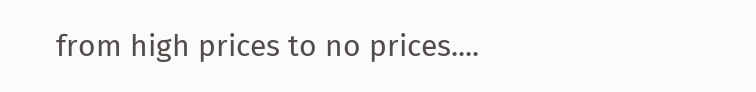from high prices to no prices....